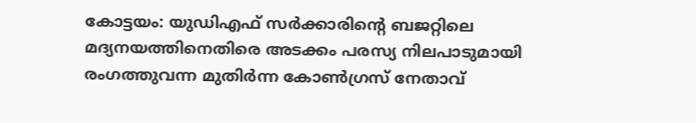കോട്ടയം: യുഡിഎഫ് സർക്കാരിന്റെ ബജറ്റിലെ മദ്യനയത്തിനെതിരെ അടക്കം പരസ്യ നിലപാടുമായി രംഗത്തുവന്ന മുതിർന്ന കോൺഗ്രസ് നേതാവ്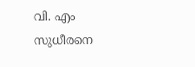വി. എം സുധീരനെ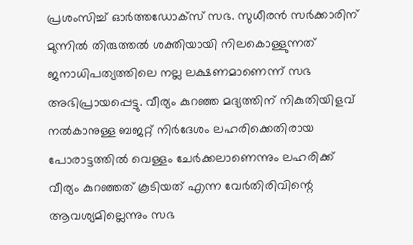പ്രശംസിച്ച് ഓർത്തഡോക്സ് സഭ. സുധീരൻ സർക്കാരിന് മുന്നിൽ തിരുത്തൽ ശക്തിയായി നിലകൊള്ളുന്നത് ജനാധിപത്യത്തിലെ നല്ല ലക്ഷണമാണെന്ന് സഭ അഭിപ്രായപ്പെട്ടു. വീര്യം കുറഞ്ഞ മദ്യത്തിന് നികുതിയിളവ് നൽകാനുള്ള ബജറ്റ് നിർദേശം ലഹരിക്കെതിരായ പോരാട്ടത്തിൽ വെള്ളം ചേർക്കലാണെന്നും ലഹരിക്ക് വീര്യം കുറഞ്ഞത് കൂടിയത് എന്ന വേർതിരിവിന്റെ ആവശ്യമില്ലെന്നും സഭ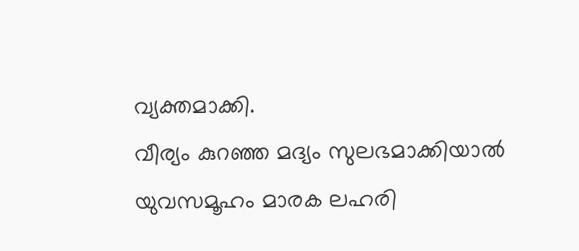വ്യക്തമാക്കി.
വീര്യം കുറഞ്ഞ മദ്യം സുലഭമാക്കിയാൽ യുവസമൂഹം മാരക ലഹരി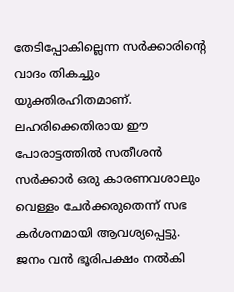തേടിപ്പോകില്ലെന്ന സർക്കാരിന്റെ വാദം തികച്ചും യുക്തിരഹിതമാണ്. ലഹരിക്കെതിരായ ഈ പോരാട്ടത്തിൽ സതീശൻ സർക്കാർ ഒരു കാരണവശാലും വെള്ളം ചേർക്കരുതെന്ന് സഭ കർശനമായി ആവശ്യപ്പെട്ടു.
ജനം വൻ ഭൂരിപക്ഷം നൽകി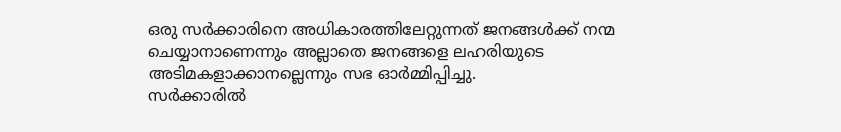ഒരു സർക്കാരിനെ അധികാരത്തിലേറ്റുന്നത് ജനങ്ങൾക്ക് നന്മ ചെയ്യാനാണെന്നും അല്ലാതെ ജനങ്ങളെ ലഹരിയുടെ അടിമകളാക്കാനല്ലെന്നും സഭ ഓർമ്മിപ്പിച്ചു.
സർക്കാരിൽ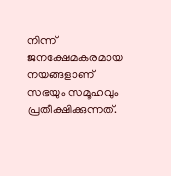നിന്ന് ജനക്ഷേമകരമായ നയങ്ങളാണ് സഭയും സമൂഹവും പ്രതീക്ഷിക്കുന്നത്.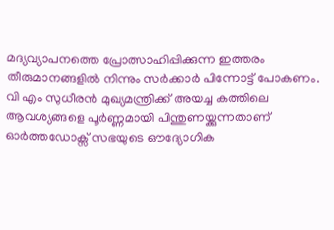മദ്യവ്യാപനത്തെ പ്രോത്സാഹിപ്പിക്കുന്ന ഇത്തരം തീരുമാനങ്ങളിൽ നിന്നും സർക്കാർ പിന്നോട്ട് പോകണം. വി എം സുധീരൻ മുഖ്യമന്ത്രിക്ക് അയച്ച കത്തിലെ ആവശ്യങ്ങളെ പൂർണ്ണമായി പിന്തുണയ്ക്കുന്നതാണ് ഓർത്തഡോക്സ് സഭയുടെ ഔദ്യോഗിക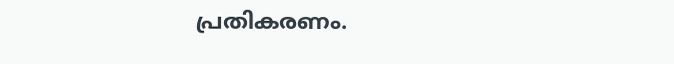പ്രതികരണം.